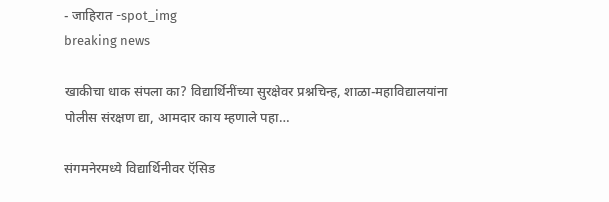- जाहिरात -spot_img
breaking news

खाकीचा धाक संपला का? विद्यार्थिनींच्या सुरक्षेवर प्रश्नचिन्ह, शाळा-महाविद्यालयांना पोलीस संरक्षण द्या, आमदार काय म्हणाले पहा…

संगमनेरमध्ये विद्यार्थिनीवर ऍसिड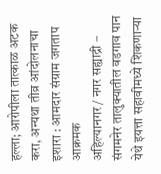हल्ला; आरोपीला तात्काळ अटक करा, अन्यथा तीव्र आंदोलनाचा इशारा : आमदार संग्राम जगताप आक्रमक
अहिल्यानगर / नगर सह्याद्री –
संगमनेर तालुक्यातील वडगाव पान येथे इयत्ता सहावीमध्ये शिकणाऱ्या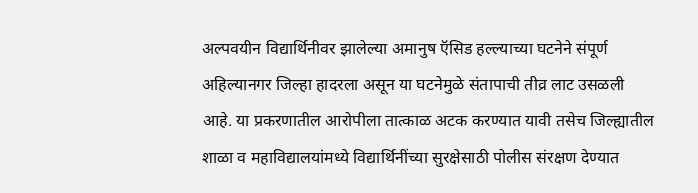अल्पवयीन विद्यार्थिनीवर झालेल्या अमानुष ऍसिड हल्ल्याच्या घटनेने संपूर्ण अहिल्यानगर जिल्हा हादरला असून या घटनेमुळे संतापाची तीव्र लाट उसळली आहे. या प्रकरणातील आरोपीला तात्काळ अटक करण्यात यावी तसेच जिल्ह्यातील शाळा व महाविद्यालयांमध्ये विद्यार्थिनींच्या सुरक्षेसाठी पोलीस संरक्षण देण्यात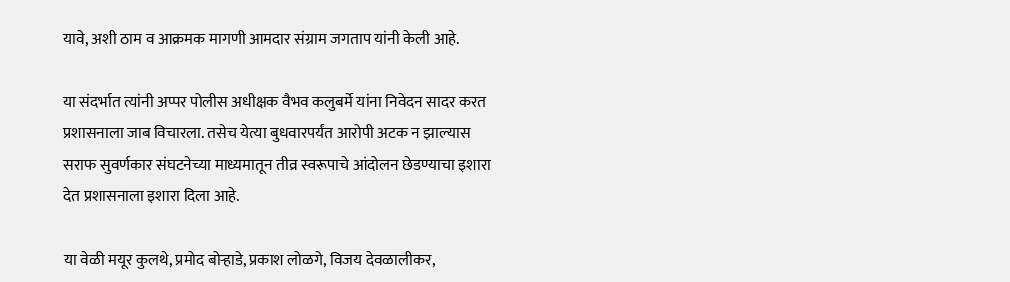यावे, अशी ठाम व आक्रमक मागणी आमदार संग्राम जगताप यांनी केली आहे.

या संदर्भात त्यांनी अप्पर पोलीस अधीक्षक वैभव कलुबर्मे यांना निवेदन सादर करत प्रशासनाला जाब विचारला. तसेच येत्या बुधवारपर्यंत आरोपी अटक न झाल्यास सराफ सुवर्णकार संघटनेच्या माध्यमातून तीव्र स्वरूपाचे आंदोलन छेडण्याचा इशारा देत प्रशासनाला इशारा दिला आहे.

या वेळी मयूर कुलथे, प्रमोद बोऱ्हाडे, प्रकाश लोळगे, विजय देवळालीकर,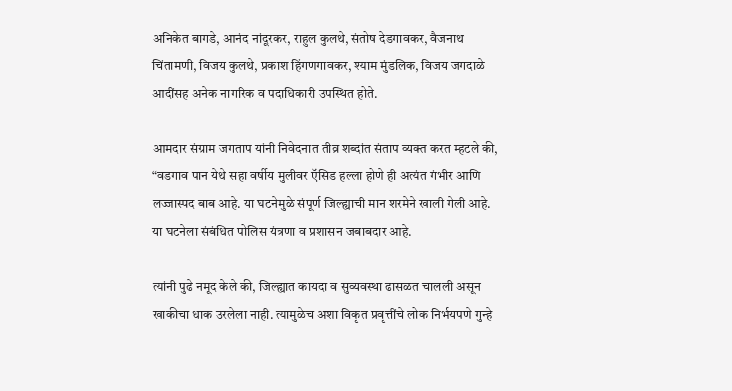अनिकेत बागडे, आनंद नांदूरकर, राहुल कुलथे, संतोष देडगावकर, वैजनाथ चिंतामणी, विजय कुलथे, प्रकाश हिंगणगावकर, श्याम मुंडलिक, विजय जगदाळे आदींसह अनेक नागरिक व पदाधिकारी उपस्थित होते.

आमदार संग्राम जगताप यांनी निवेदनात तीव्र शब्दांत संताप व्यक्त करत म्हटले की,
“वडगाव पान येथे सहा वर्षीय मुलीवर ऍसिड हल्ला होणे ही अत्यंत गंभीर आणि लज्जास्पद बाब आहे. या घटनेमुळे संपूर्ण जिल्ह्याची मान शरमेने खाली गेली आहे. या घटनेला संबंधित पोलिस यंत्रणा व प्रशासन जबाबदार आहे.

त्यांनी पुढे नमूद केले की, जिल्ह्यात कायदा व सुव्यवस्था ढासळत चालली असून खाकीचा धाक उरलेला नाही. त्यामुळेच अशा विकृत प्रवृत्तींचे लोक निर्भयपणे गुन्हे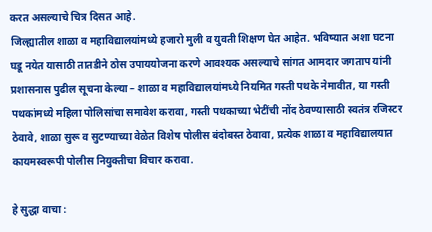करत असल्याचे चित्र दिसत आहे.
जिल्ह्यातील शाळा व महाविद्यालयांमध्ये हजारो मुली व युवती शिक्षण घेत आहेत. भविष्यात अशा घटना घडू नयेत यासाठी तातडीने ठोस उपाययोजना करणे आवश्यक असल्याचे सांगत आमदार जगताप यांनी प्रशासनास पुढील सूचना केल्या – शाळा व महाविद्यालयांमध्ये नियमित गस्ती पथके नेमावीत, या गस्ती पथकांमध्ये महिला पोलिसांचा समावेश करावा, गस्ती पथकाच्या भेटींची नोंद ठेवण्यासाठी स्वतंत्र रजिस्टर ठेवावे, शाळा सुरू व सुटण्याच्या वेळेत विशेष पोलीस बंदोबस्त ठेवावा, प्रत्येक शाळा व महाविद्यालयात कायमस्वरूपी पोलीस नियुक्तीचा विचार करावा.

हे सुद्धा वाचा :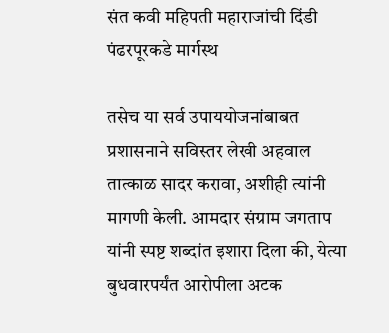संत कवी महिपती महाराजांची दिंडी पंढरपूरकडे मार्गस्थ

तसेच या सर्व उपाययोजनांबाबत प्रशासनाने सविस्तर लेखी अहवाल तात्काळ सादर करावा, अशीही त्यांनी मागणी केली. आमदार संग्राम जगताप यांनी स्पष्ट शब्दांत इशारा दिला की, येत्या बुधवारपर्यंत आरोपीला अटक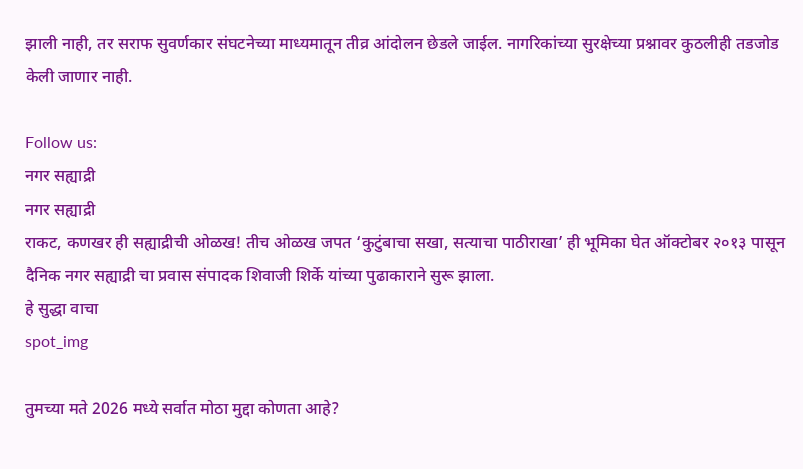झाली नाही, तर सराफ सुवर्णकार संघटनेच्या माध्यमातून तीव्र आंदोलन छेडले जाईल. नागरिकांच्या सुरक्षेच्या प्रश्नावर कुठलीही तडजोड केली जाणार नाही.

Follow us:
नगर सह्याद्री
नगर सह्याद्री
राकट, कणखर ही सह्याद्रीची ओळख! तीच ओळख जपत ‘कुटुंबाचा सखा, सत्याचा पाठीराखा’ ही भूमिका घेत ऑक्टोबर २०१३ पासून दैनिक नगर सह्याद्री चा प्रवास संपादक शिवाजी शिर्के यांच्या पुढाकाराने सुरू झाला.
हे सुद्धा वाचा
spot_img

तुमच्या मते 2026 मध्ये सर्वात मोठा मुद्दा कोणता आहे?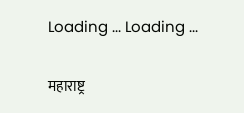Loading ... Loading ...

महाराष्ट्र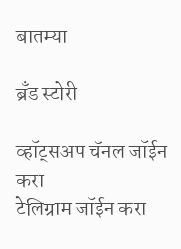बातम्या

ब्रँड स्टोरी

व्हॉट्सअप चॅनल जॉईन करा
टेलिग्राम जॉईन करा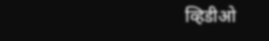व्हिडीओ